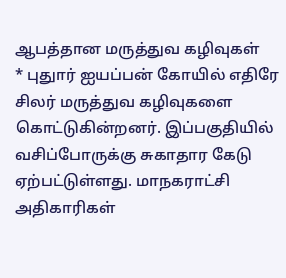ஆபத்தான மருத்துவ கழிவுகள்
* புதுார் ஐயப்பன் கோயில் எதிரே சிலர் மருத்துவ கழிவுகளை கொட்டுகின்றனர். இப்பகுதியில் வசிப்போருக்கு சுகாதார கேடு ஏற்பட்டுள்ளது. மாநகராட்சி அதிகாரிகள்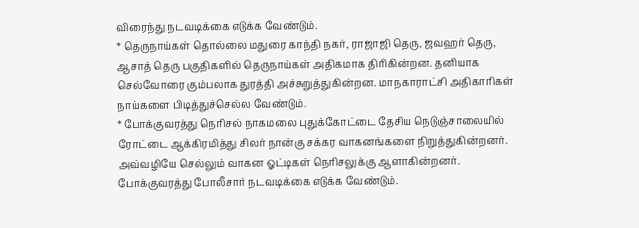விரைந்து நடவடிக்கை எடுக்க வேண்டும்.
* தெருநாய்கள் தொல்லை மதுரை காந்தி நகர், ராஜாஜி தெரு, ஜவஹர் தெரு, ஆசாத் தெரு பகுதிகளில் தெருநாய்கள் அதிகமாக திரிகின்றன. தனியாக செல்வோரை கும்பலாக துரத்தி அச்சுறுத்துகின்றன. மாநகாராட்சி அதிகாரிகள் நாய்களை பிடித்துச்செல்ல வேண்டும்.
* போக்குவரத்து நெரிசல் நாகமலை புதுக்கோட்டை தேசிய நெடுஞ்சாலையில் ரோட்டை ஆக்கிரமித்து சிலர் நான்கு சக்கர வாகனங்களை நிறுத்துகின்றனர். அவ்வழியே செல்லும் வாகன ஓட்டிகள் நெரிசலுக்கு ஆளாகின்றனர். போக்குவரத்து போலீசார் நடவடிக்கை எடுக்க வேண்டும்.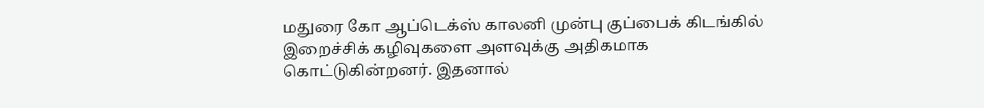மதுரை கோ ஆப்டெக்ஸ் காலனி முன்பு குப்பைக் கிடங்கில் இறைச்சிக் கழிவுகளை அளவுக்கு அதிகமாக கொட்டுகின்றனர். இதனால்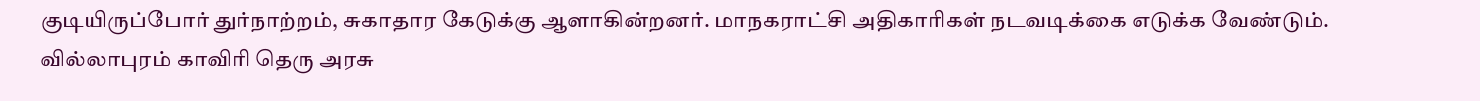குடியிருப்போர் துர்நாற்றம், சுகாதார கேடுக்கு ஆளாகின்றனர். மாநகராட்சி அதிகாரிகள் நடவடிக்கை எடுக்க வேண்டும்.
வில்லாபுரம் காவிரி தெரு அரசு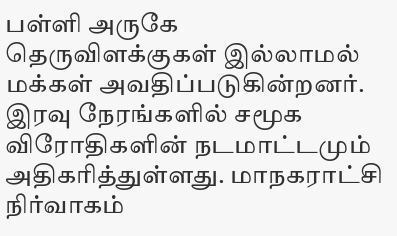பள்ளி அருகே தெருவிளக்குகள் இல்லாமல் மக்கள் அவதிப்படுகின்றனர். இரவு நேரங்களில் சமூக விரோதிகளின் நடமாட்டமும் அதிகரித்துள்ளது. மாநகராட்சி நிர்வாகம்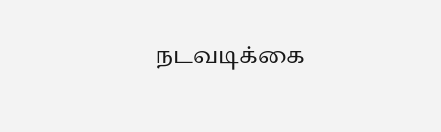நடவடிக்கை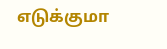எடுக்குமா